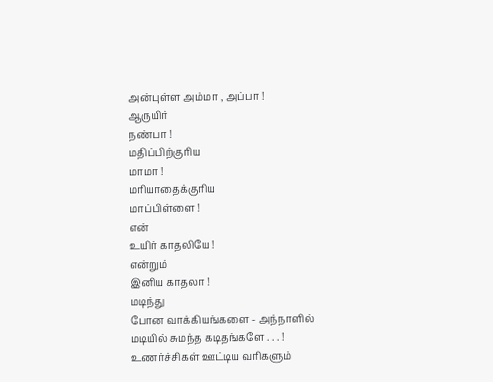அன்புள்ள அம்மா , அப்பா !
ஆருயிர்
நண்பா !
மதிப்பிற்குரிய
மாமா !
மரியாதைக்குரிய
மாப்பிள்ளை !
என்
உயிர் காதலியே !
என்றும்
இனிய காதலா !
மடிந்து
போன வாக்கியங்களை - அந்நாளில்
மடியில் சுமந்த கடிதங்களே . . . !
உணர்ச்சிகள் ஊட்டிய வரிகளும்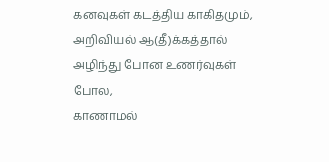கனவுகள் கடத்திய காகிதமும்,
அறிவியல் ஆ(தீ)க்கத்தால்
அழிந்து போன உணர்வுகள் போல,
காணாமல்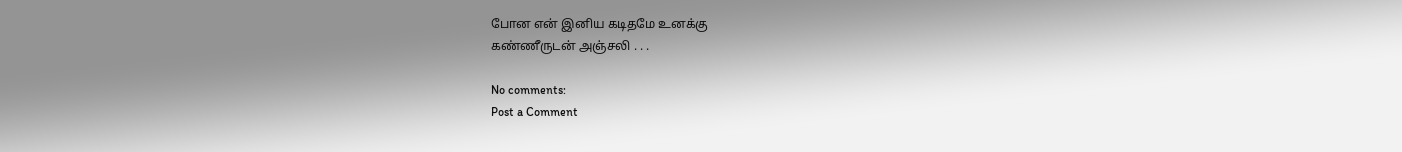போன என் இனிய கடிதமே உனக்கு
கண்ணீருடன் அஞ்சலி . . .

No comments:
Post a Comment